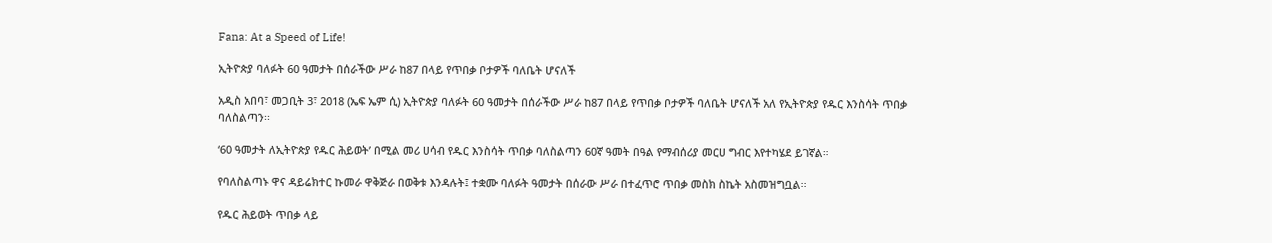Fana: At a Speed of Life!

ኢትዮጵያ ባለፉት 60 ዓመታት በሰራችው ሥራ ከ87 በላይ የጥበቃ ቦታዎች ባለቤት ሆናለች

አዲስ አበባ፣ መጋቢት 3፣ 2018 (ኤፍ ኤም ሲ) ኢትዮጵያ ባለፉት 60 ዓመታት በሰራችው ሥራ ከ87 በላይ የጥበቃ ቦታዎች ባለቤት ሆናለች አለ የኢትዮጵያ የዱር እንስሳት ጥበቃ ባለስልጣን፡፡

‘60 ዓመታት ለኢትዮጵያ የዱር ሕይወት’ በሚል መሪ ሀሳብ የዱር እንስሳት ጥበቃ ባለስልጣን 60ኛ ዓመት በዓል የማብሰሪያ መርሀ ግብር እየተካሄደ ይገኛል።

የባለስልጣኑ ዋና ዳይሬክተር ኩመራ ዋቅጅራ በወቅቱ እንዳሉት፤ ተቋሙ ባለፉት ዓመታት በሰራው ሥራ በተፈጥሮ ጥበቃ መስክ ስኬት አስመዝግቧል፡፡

የዱር ሕይወት ጥበቃ ላይ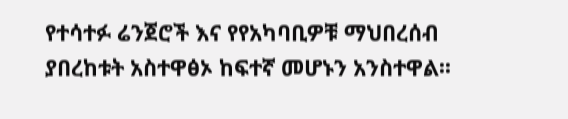የተሳተፉ ሬንጀሮች እና የየአካባቢዎቹ ማህበረሰብ ያበረከቱት አስተዋፅኦ ከፍተኛ መሆኑን አንስተዋል፡፡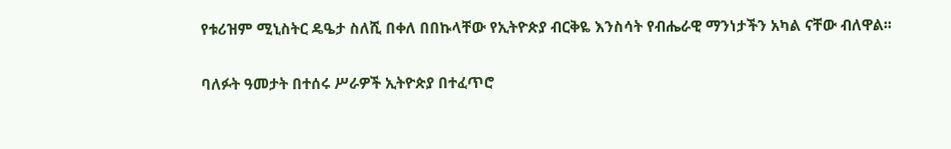የቱሪዝም ሚኒስትር ዴዔታ ስለሺ በቀለ በበኩላቸው የኢትዮጵያ ብርቅዬ እንስሳት የብሔራዊ ማንነታችን አካል ናቸው ብለዋል፡፡

ባለፉት ዓመታት በተሰሩ ሥራዎች ኢትዮጵያ በተፈጥሮ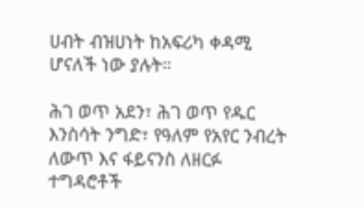ሀብት ብዝሀነት ከአፍሪካ ቀዳሚ ሆናለች ነው ያሉት።

ሕገ ወጥ አደን፣ ሕገ ወጥ የዱር እንስሳት ንግድ፣ የዓለም የአየር ንብረት ለውጥ እና ፋይናንስ ለዘርፉ ተግዳሮቶች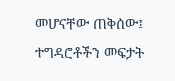መሆናቸው ጠቅሰው፤ ተግዳሮቶችን መፍታት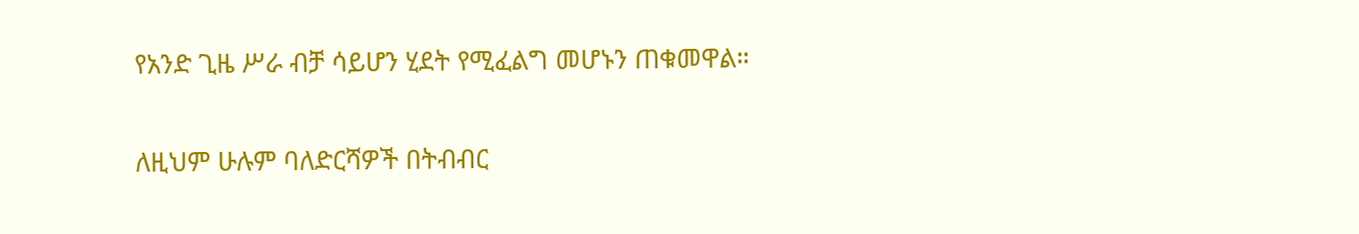የአንድ ጊዜ ሥራ ብቻ ሳይሆን ሂደት የሚፈልግ መሆኑን ጠቁመዋል።

ለዚህም ሁሉም ባለድርሻዎች በትብብር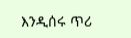እንዲሰሩ ጥሪ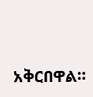አቅርበዋል።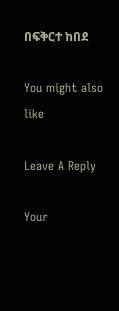በፍቅርተ ከበደ

You might also like

Leave A Reply

Your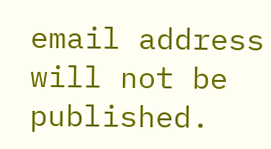email address will not be published.